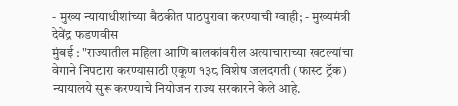- मुख्य न्यायाधीशांच्या बैठकीत पाठपुरावा करण्याची ग्वाही; - मुख्यमंत्री देवेंद्र फडणवीस
मुंबई : "राज्यातील महिला आणि बालकांवरील अत्याचाराच्या खटल्यांचा वेगाने निपटारा करण्यासाठी एकूण १३८ विशेष जलदगती (फास्ट ट्रॅक) न्यायालये सुरू करण्याचे नियोजन राज्य सरकारने केले आहे.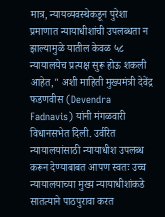मात्र, न्यायव्यवस्थेकडून पुरेशा प्रमाणात न्यायाधीशांची उपलब्धता न झाल्यामुळे यातील केवळ ५८ न्यायालयेच प्रत्यक्ष सुरू होऊ शकली आहेत," अशी माहिती मुख्यमंत्री देवेंद्र फडणवीस (Devendra Fadnavis) यांनी मंगळवारी विधानसभेत दिली. उर्वरित न्यायालयांसाठी न्यायाधीश उपलब्ध करून देण्याबाबत आपण स्वतः उच्च न्यायालयाच्या मुख्य न्यायाधीशांकडे सातत्याने पाठपुरावा करत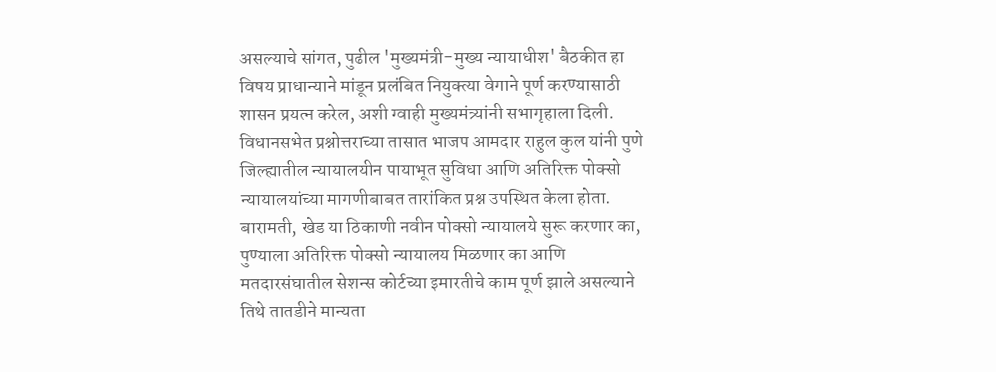असल्याचे सांगत, पुढील 'मुख्यमंत्री-मुख्य न्यायाधीश' बैठकीत हा विषय प्राधान्याने मांडून प्रलंबित नियुक्त्या वेगाने पूर्ण करण्यासाठी शासन प्रयत्न करेल, अशी ग्वाही मुख्यमंत्र्यांनी सभागृहाला दिली.
विधानसभेत प्रश्नोत्तराच्या तासात भाजप आमदार राहुल कुल यांनी पुणे जिल्ह्यातील न्यायालयीन पायाभूत सुविधा आणि अतिरिक्त पोक्सो न्यायालयांच्या मागणीबाबत तारांकित प्रश्न उपस्थित केला होता. बारामती, खेड या ठिकाणी नवीन पोक्सो न्यायालये सुरू करणार का, पुण्याला अतिरिक्त पोक्सो न्यायालय मिळणार का आणि मतदारसंघातील सेशन्स कोर्टच्या इमारतीचे काम पूर्ण झाले असल्याने तिथे तातडीने मान्यता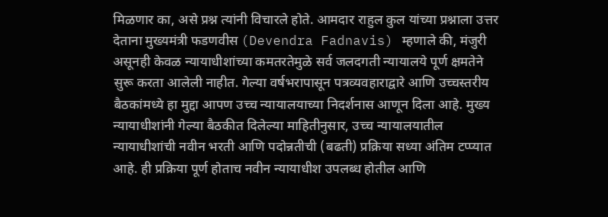मिळणार का, असे प्रश्न त्यांनी विचारले होते. आमदार राहुल कुल यांच्या प्रश्नाला उत्तर देताना मुख्यमंत्री फडणवीस (Devendra Fadnavis) म्हणाले की, मंजुरी असूनही केवळ न्यायाधीशांच्या कमतरतेमुळे सर्व जलदगती न्यायालये पूर्ण क्षमतेने सुरू करता आलेली नाहीत. गेल्या वर्षभरापासून पत्रव्यवहाराद्वारे आणि उच्चस्तरीय बैठकांमध्ये हा मुद्दा आपण उच्च न्यायालयाच्या निदर्शनास आणून दिला आहे. मुख्य न्यायाधीशांनी गेल्या बैठकीत दिलेल्या माहितीनुसार, उच्च न्यायालयातील न्यायाधीशांची नवीन भरती आणि पदोन्नतीची (बढती) प्रक्रिया सध्या अंतिम टप्प्यात आहे. ही प्रक्रिया पूर्ण होताच नवीन न्यायाधीश उपलब्ध होतील आणि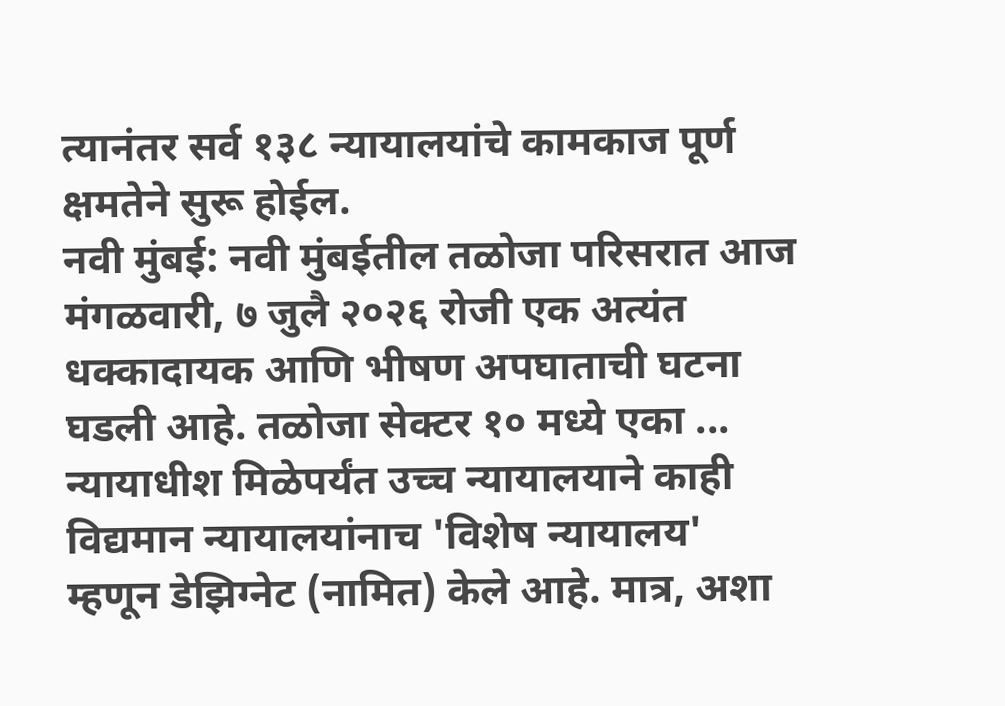त्यानंतर सर्व १३८ न्यायालयांचे कामकाज पूर्ण क्षमतेने सुरू होईल.
नवी मुंबई: नवी मुंबईतील तळोजा परिसरात आज मंगळवारी, ७ जुलै २०२६ रोजी एक अत्यंत धक्कादायक आणि भीषण अपघाताची घटना घडली आहे. तळोजा सेक्टर १० मध्ये एका ...
न्यायाधीश मिळेपर्यंत उच्च न्यायालयाने काही विद्यमान न्यायालयांनाच 'विशेष न्यायालय' म्हणून डेझिग्नेट (नामित) केले आहे. मात्र, अशा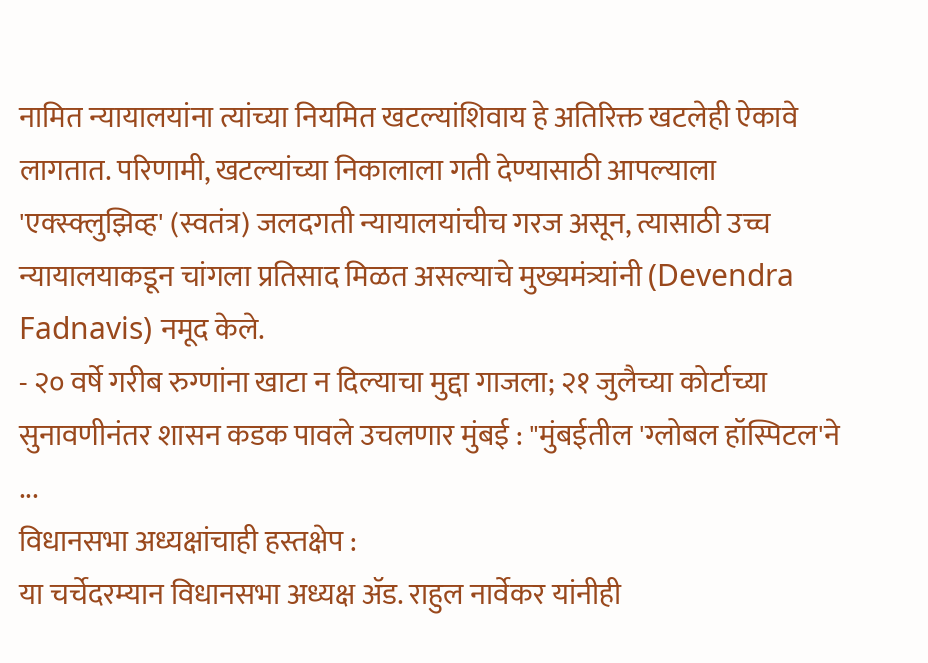नामित न्यायालयांना त्यांच्या नियमित खटल्यांशिवाय हे अतिरिक्त खटलेही ऐकावे लागतात. परिणामी, खटल्यांच्या निकालाला गती देण्यासाठी आपल्याला 'एक्स्क्लुझिव्ह' (स्वतंत्र) जलदगती न्यायालयांचीच गरज असून, त्यासाठी उच्च न्यायालयाकडून चांगला प्रतिसाद मिळत असल्याचे मुख्यमंत्र्यांनी (Devendra Fadnavis) नमूद केले.
- २० वर्षे गरीब रुग्णांना खाटा न दिल्याचा मुद्दा गाजला; २१ जुलैच्या कोर्टाच्या सुनावणीनंतर शासन कडक पावले उचलणार मुंबई : "मुंबईतील 'ग्लोबल हॉस्पिटल'ने ...
विधानसभा अध्यक्षांचाही हस्तक्षेप :
या चर्चेदरम्यान विधानसभा अध्यक्ष ॲड. राहुल नार्वेकर यांनीही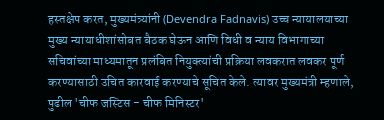हस्तक्षेप करत, मुख्यमंत्र्यांनी (Devendra Fadnavis) उच्च न्यायालयाच्या मुख्य न्यायाधीशांसोबत बैठक घेऊन आणि विधी व न्याय विभागाच्या सचिवांच्या माध्यमातून प्रलंबित नियुक्त्यांची प्रक्रिया लवकरात लवकर पूर्ण करण्यासाठी उचित कारवाई करण्याचे सूचित केले. त्यावर मुख्यमंत्री म्हणाले, पुढील 'चीफ जस्टिस - चीफ मिनिस्टर'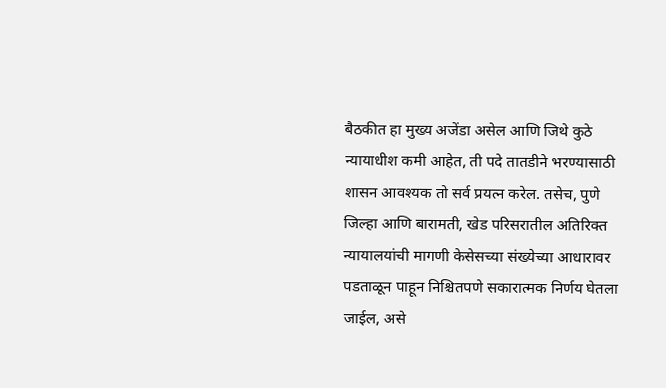बैठकीत हा मुख्य अजेंडा असेल आणि जिथे कुठे न्यायाधीश कमी आहेत, ती पदे तातडीने भरण्यासाठी शासन आवश्यक तो सर्व प्रयत्न करेल. तसेच, पुणे जिल्हा आणि बारामती, खेड परिसरातील अतिरिक्त न्यायालयांची मागणी केसेसच्या संख्येच्या आधारावर पडताळून पाहून निश्चितपणे सकारात्मक निर्णय घेतला जाईल, असे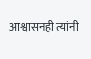आश्वासनही त्यांनी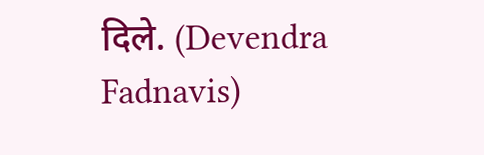दिले. (Devendra Fadnavis)